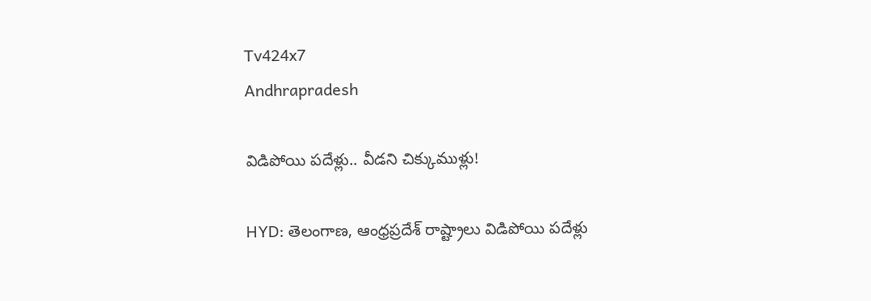Tv424x7
Andhrapradesh

విడిపోయి పదేళ్లు.. వీడని చిక్కుముళ్లు!

HYD: తెలంగాణ, ఆంధ్రప్రదేశ్ రాష్ట్రాలు విడిపోయి పదేళ్లు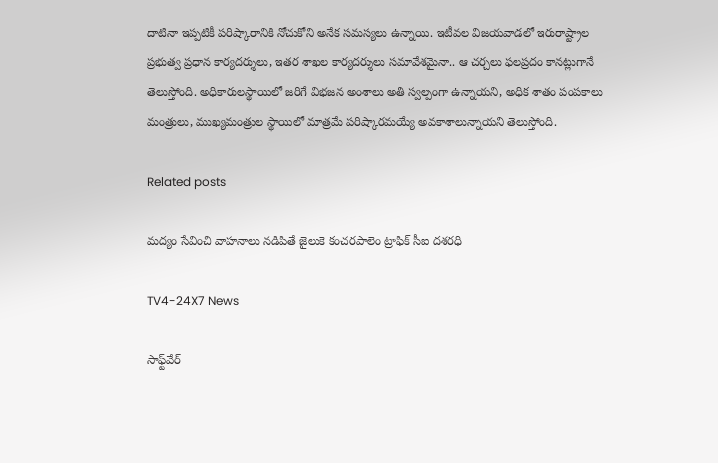దాటినా ఇప్పటికీ పరిష్కారానికి నోచుకోని అనేక సమస్యలు ఉన్నాయి. ఇటీవల విజయవాడలో ఇరురాష్ట్రాల ప్రభుత్వ ప్రధాన కార్యదర్శులు, ఇతర శాఖల కార్యదర్శులు సమావేశమైనా.. ఆ చర్చలు ఫలప్రదం కానట్లుగానే తెలుస్తోంది. అధికారులస్థాయిలో జరిగే విభజన అంశాలు అతి స్వల్పంగా ఉన్నాయని, అధిక శాతం పంపకాలు మంత్రులు, ముఖ్యమంత్రుల స్థాయిలో మాత్రమే పరిష్కారమయ్యే అవకాశాలున్నాయని తెలుస్తోంది.

Related posts

మద్యం సేవించి వాహనాలు నడిపితే జైలుకె కంచరపాలెం ట్రాఫిక్ సీఐ దశరధి

TV4-24X7 News

సాఫ్ట్‌వేర్‌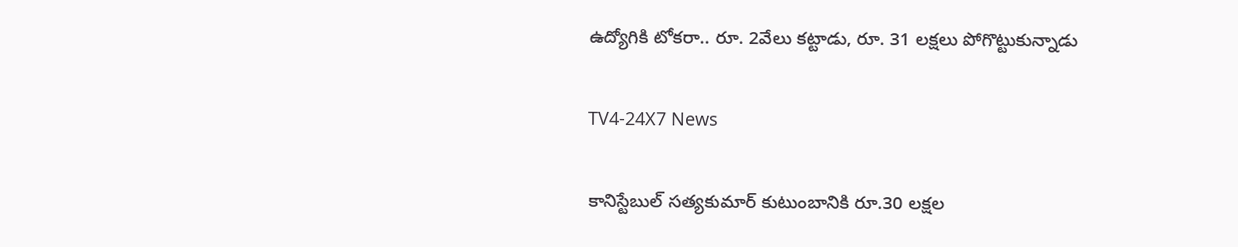ఉద్యోగికి టోకరా.. రూ. 2వేలు కట్టాడు, రూ. 31 లక్షలు పోగొట్టుకున్నాడు

TV4-24X7 News

కానిస్టేబుల్ స‌త్య‌కుమార్ కుటుంబానికి రూ.30 ల‌క్ష‌ల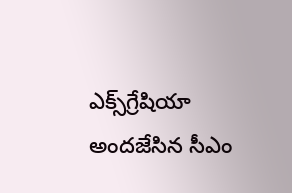ఎక్స్‌గ్రేషియా అందజేసిన సీఎం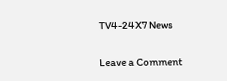TV4-24X7 News

Leave a Comment